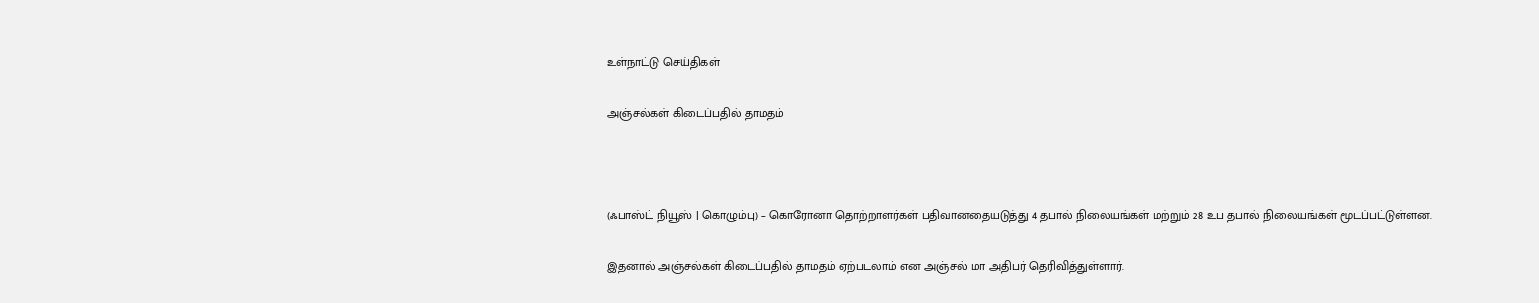உள்நாட்டு செய்திகள்

அஞ்சல்கள் கிடைப்பதில் தாமதம்



(ஃபாஸ்ட் நியூஸ் | கொழும்பு) – கொரோனா தொற்றாளர்கள் பதிவானதையடுத்து 4 தபால் நிலையங்கள் மற்றும் 28 உப தபால் நிலையங்கள் மூடப்பட்டுள்ளன.

இதனால் அஞ்சல்கள் கிடைப்பதில் தாமதம் ஏற்படலாம் என அஞ்சல் மா அதிபர் தெரிவித்துள்ளார்.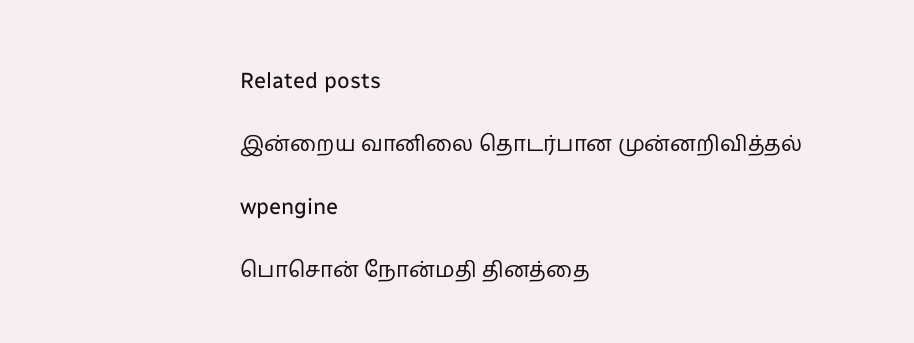Related posts

இன்றைய வானிலை தொடர்பான முன்னறிவித்தல்

wpengine

பொசொன் நோன்மதி தினத்தை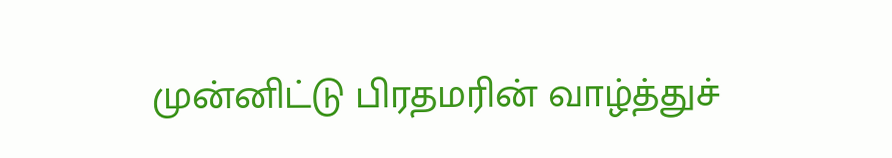முன்னிட்டு பிரதமரின் வாழ்த்துச்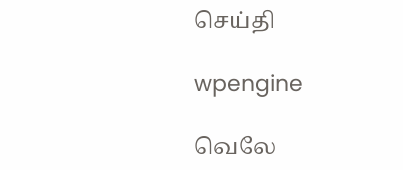செய்தி

wpengine

வெலே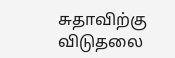சுதாவிற்கு விடுதலை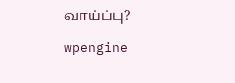வாய்ப்பு?

wpengine